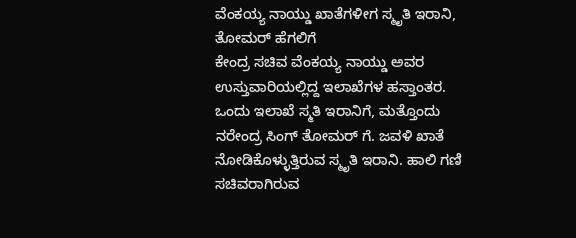ವೆಂಕಯ್ಯ ನಾಯ್ಡು ಖಾತೆಗಳೀಗ ಸ್ಮೃತಿ ಇರಾನಿ, ತೋಮರ್ ಹೆಗಲಿಗೆ
ಕೇಂದ್ರ ಸಚಿವ ವೆಂಕಯ್ಯ ನಾಯ್ಡು ಅವರ ಉಸ್ತುವಾರಿಯಲ್ಲಿದ್ದ ಇಲಾಖೆಗಳ ಹಸ್ತಾಂತರ. ಒಂದು ಇಲಾಖೆ ಸ್ಮತಿ ಇರಾನಿಗೆ, ಮತ್ತೊಂದು ನರೇಂದ್ರ ಸಿಂಗ್ ತೋಮರ್ ಗೆ. ಜವಳಿ ಖಾತೆ ನೋಡಿಕೊಳ್ಳುತ್ತಿರುವ ಸ್ಮೃತಿ ಇರಾನಿ. ಹಾಲಿ ಗಣಿ ಸಚಿವರಾಗಿರುವ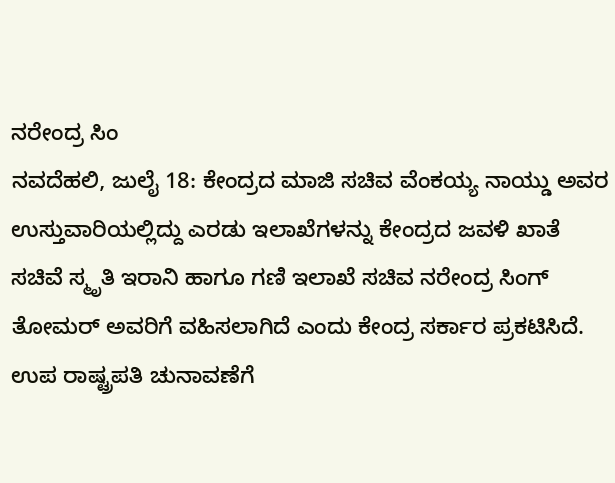ನರೇಂದ್ರ ಸಿಂ
ನವದೆಹಲಿ, ಜುಲೈ 18: ಕೇಂದ್ರದ ಮಾಜಿ ಸಚಿವ ವೆಂಕಯ್ಯ ನಾಯ್ಡು ಅವರ ಉಸ್ತುವಾರಿಯಲ್ಲಿದ್ದು ಎರಡು ಇಲಾಖೆಗಳನ್ನು ಕೇಂದ್ರದ ಜವಳಿ ಖಾತೆ ಸಚಿವೆ ಸ್ಮೃತಿ ಇರಾನಿ ಹಾಗೂ ಗಣಿ ಇಲಾಖೆ ಸಚಿವ ನರೇಂದ್ರ ಸಿಂಗ್ ತೋಮರ್ ಅವರಿಗೆ ವಹಿಸಲಾಗಿದೆ ಎಂದು ಕೇಂದ್ರ ಸರ್ಕಾರ ಪ್ರಕಟಿಸಿದೆ.
ಉಪ ರಾಷ್ಟ್ರಪತಿ ಚುನಾವಣೆಗೆ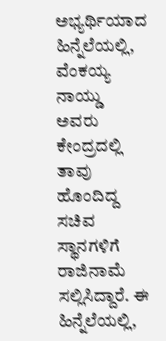ಅಭ್ಯರ್ಥಿಯಾದ ಹಿನ್ನೆಲೆಯಲ್ಲಿ, ವೆಂಕಯ್ಯ ನಾಯ್ಡು ಅವರು ಕೇಂದ್ರದಲ್ಲಿ ತಾವು ಹೊಂದಿದ್ದ ಸಚಿವ ಸ್ಥಾನಗಳಿಗೆ ರಾಜಿನಾಮೆ ಸಲ್ಲಿಸಿದ್ದಾರೆ. ಈ ಹಿನ್ನೆಲೆಯಲ್ಲಿ,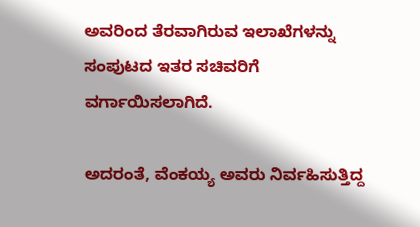ಅವರಿಂದ ತೆರವಾಗಿರುವ ಇಲಾಖೆಗಳನ್ನು ಸಂಪುಟದ ಇತರ ಸಚಿವರಿಗೆ ವರ್ಗಾಯಿಸಲಾಗಿದೆ.

ಅದರಂತೆ, ವೆಂಕಯ್ಯ ಅವರು ನಿರ್ವಹಿಸುತ್ತಿದ್ದ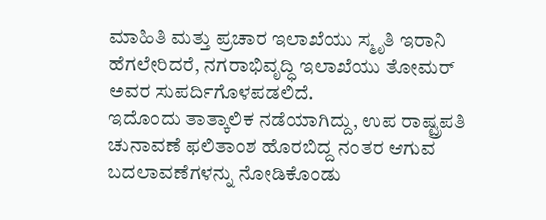ಮಾಹಿತಿ ಮತ್ತು ಪ್ರಚಾರ ಇಲಾಖೆಯು ಸ್ಮೃತಿ ಇರಾನಿ ಹೆಗಲೇರಿದರೆ, ನಗರಾಭಿವೃದ್ಧಿ ಇಲಾಖೆಯು ತೋಮರ್ ಅವರ ಸುಪರ್ದಿಗೊಳಪಡಲಿದೆ.
ಇದೊಂದು ತಾತ್ಕಾಲಿಕ ನಡೆಯಾಗಿದ್ದು, ಉಪ ರಾಷ್ಟ್ರಪತಿ ಚುನಾವಣೆ ಫಲಿತಾಂಶ ಹೊರಬಿದ್ದ ನಂತರ ಆಗುವ ಬದಲಾವಣೆಗಳನ್ನು ನೋಡಿಕೊಂಡು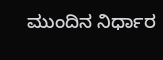ಮುಂದಿನ ನಿರ್ಧಾರ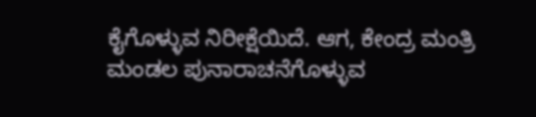ಕೈಗೊಳ್ಳುವ ನಿರೀಕ್ಷೆಯಿದೆ. ಆಗ, ಕೇಂದ್ರ ಮಂತ್ರಿ ಮಂಡಲ ಪುನಾರಾಚನೆಗೊಳ್ಳುವ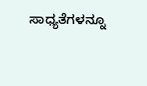ಸಾಧ್ಯತೆಗಳನ್ನೂ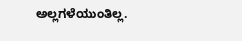ಅಲ್ಲಗಳೆಯುಂತಿಲ್ಲ.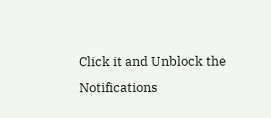Click it and Unblock the Notifications